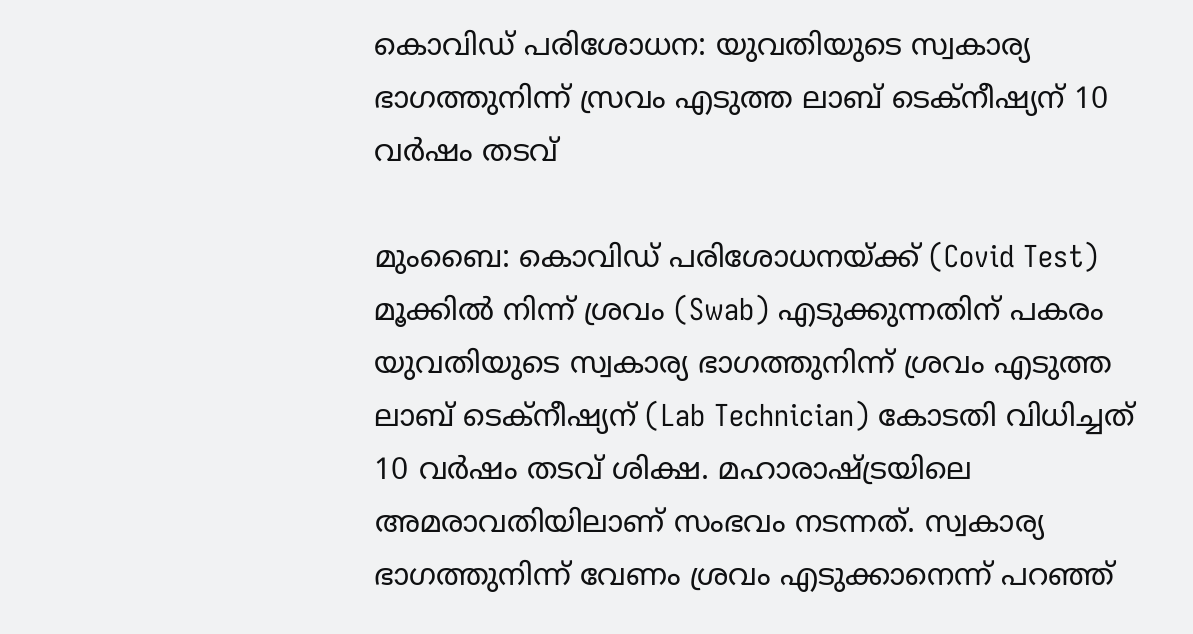കൊവിഡ് പരിശോധന: യുവതിയുടെ സ്വകാര്യ ഭാഗത്തുനിന്ന് സ്രവം എടുത്ത ലാബ് ടെക്നീഷ്യന് 10 വർഷം തടവ്

മുംബൈ: കൊവിഡ് പരിശോധനയ്ക്ക് (Covid Test) മൂക്കിൽ നിന്ന് ശ്രവം (Swab) എടുക്കുന്നതിന് പകരം യുവതിയുടെ സ്വകാര്യ ഭാഗത്തുനിന്ന് ശ്രവം എടുത്ത ലാബ് ടെക്നീഷ്യന് (Lab Technician) കോടതി വിധിച്ചത് 10 വർഷം തടവ് ശിക്ഷ. മഹാരാഷ്ട്രയിലെ അമരാവതിയിലാണ് സംഭവം നടന്നത്. സ്വകാര്യ ഭാഗത്തുനിന്ന് വേണം ശ്രവം എടുക്കാനെന്ന് പറഞ്ഞ്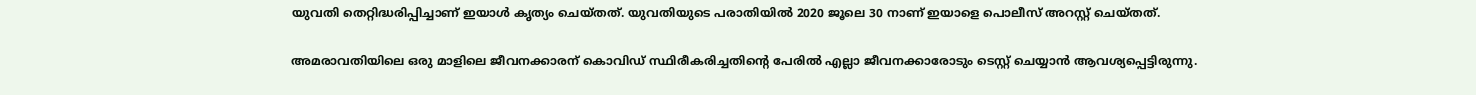യുവതി തെറ്റിദ്ധരിപ്പിച്ചാണ് ഇയാൾ കൃത്യം ചെയ്തത്. യുവതിയുടെ പരാതിയിൽ 2020 ജൂലെ 30 നാണ് ഇയാളെ പൊലീസ് അറസ്റ്റ് ചെയ്തത്.

അമരാവതിയിലെ ഒരു മാളിലെ ജീവനക്കാരന് കൊവിഡ് സ്ഥിരീകരിച്ചതിന്റെ പേരിൽ എല്ലാ ജീവനക്കാരോടും ടെസ്റ്റ് ചെയ്യാൻ ആവശ്യപ്പെട്ടിരുന്നു.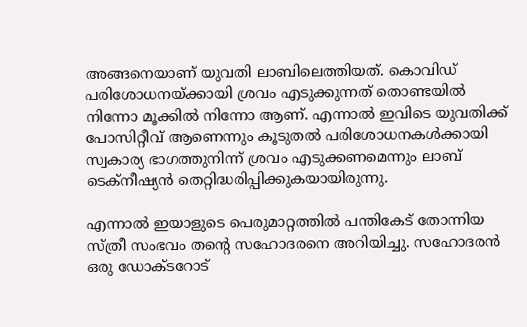അങ്ങനെയാണ് യുവതി ലാബിലെത്തിയത്. കൊവിഡ് പരിശോധനയ്ക്കായി ശ്രവം എടുക്കുന്നത് തൊണ്ടയിൽ നിന്നോ മൂക്കിൽ നിന്നോ ആണ്. എന്നാൽ ഇവിടെ യുവതിക്ക് പോസിറ്റീവ് ആണെന്നും കൂടുതൽ പരിശോധനകൾക്കായി സ്വകാര്യ ഭാഗത്തുനിന്ന് ശ്രവം എടുക്കണമെന്നും ലാബ് ടെക്നീഷ്യൻ തെറ്റിദ്ധരിപ്പിക്കുകയായിരുന്നു.

എന്നാൽ ഇയാളുടെ പെരുമാറ്റത്തിൽ പന്തികേട് തോന്നിയ സ്ത്രീ സംഭവം തന്റെ സഹോദരനെ അറിയിച്ചു. സഹോദരൻ ഒരു ഡോക്ടറോട്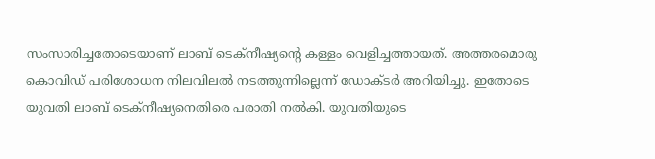സംസാരിച്ചതോടെയാണ് ലാബ് ടെക്നീഷ്യന്റെ കള്ളം വെളിച്ചത്തായത്. അത്തരമൊരു കൊവിഡ് പരിശോധന നിലവിലൽ നടത്തുന്നില്ലെന്ന് ഡോക്ടർ അറിയിച്ചു. ഇതോടെ യുവതി ലാബ് ടെക്നീഷ്യനെതിരെ പരാതി നൽകി. യുവതിയുടെ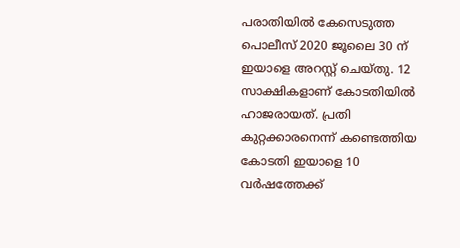പരാതിയിൽ കേസെടുത്ത പൊലീസ് 2020 ജൂലൈ 30 ന് ഇയാളെ അറസ്റ്റ് ചെയ്തു. 12 സാക്ഷികളാണ് കോടതിയിൽ ഹാജരായത്. പ്രതി കുറ്റക്കാരനെന്ന് കണ്ടെത്തിയ കോടതി ഇയാളെ 10 വർഷത്തേക്ക്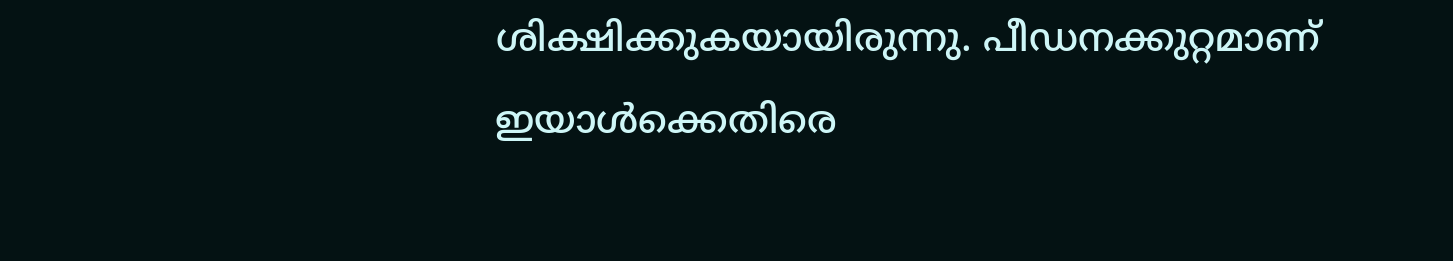ശിക്ഷിക്കുകയായിരുന്നു. പീഡനക്കുറ്റമാണ് ഇയാൾക്കെതിരെ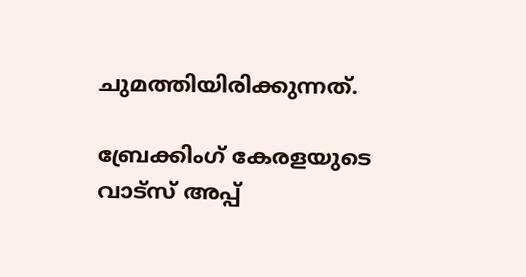ചുമത്തിയിരിക്കുന്നത്.

ബ്രേക്കിംഗ് കേരളയുടെ വാട്സ് അപ്പ്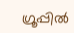ഗ്രൂപ്പിൽ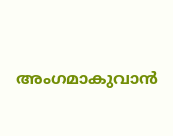അംഗമാകുവാൻ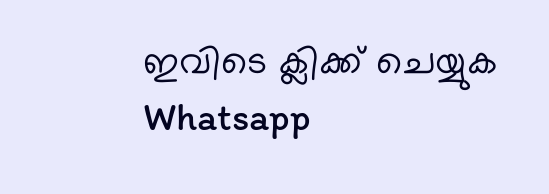ഇവിടെ ക്ലിക്ക് ചെയ്യുക Whatsapp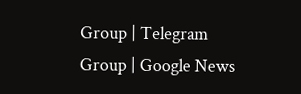Group | Telegram Group | Google News